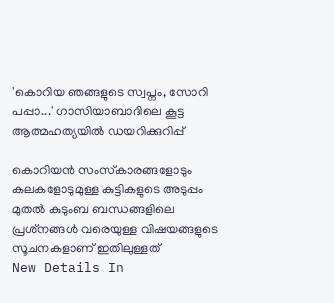'കൊറിയ ഞങ്ങളുടെ സ്വപ്നം, സോറി പപ്പാ...' ഗാസിയാബാദിലെ കൂട്ട ആത്മഹത്യയില്‍ ഡയറിക്കുറിപ്പ്

കൊറിയന്‍ സംസ്‌കാരങ്ങളോടും കലകളോടുമുള്ള കുട്ടികളുടെ അടുപ്പം മുതല്‍ കുടുംബ ബന്ധങ്ങളിലെ പ്രശ്‌നങ്ങള്‍ വരെയുള്ള വിഷയങ്ങളുടെ സൂചനകളാണ് ഇതിലുള്ളത്
New Details In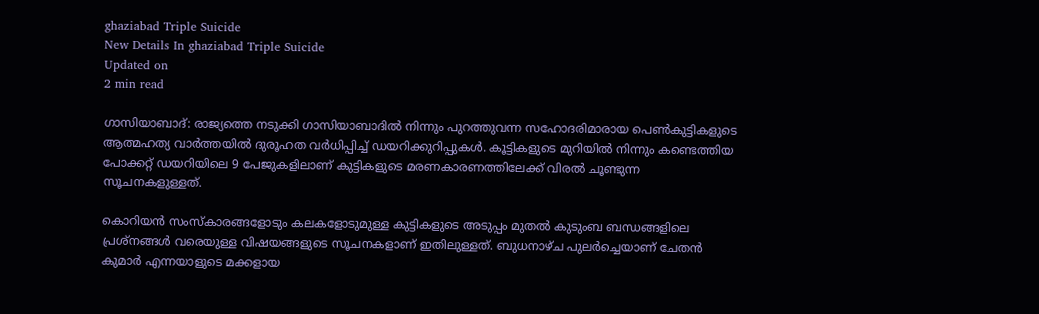ghaziabad Triple Suicide
New Details In ghaziabad Triple Suicide
Updated on
2 min read

ഗാസിയാബാദ്: രാജ്യത്തെ നടുക്കി ഗാസിയാബാദില്‍ നിന്നും പുറത്തുവന്ന സഹോദരിമാരായ പെണ്‍കുട്ടികളുടെ ആത്മഹത്യ വാര്‍ത്തയില്‍ ദുരൂഹത വര്‍ധിപ്പിച്ച് ഡയറിക്കുറിപ്പുകള്‍. കൂട്ടികളുടെ മുറിയില്‍ നിന്നും കണ്ടെത്തിയ പോക്കറ്റ് ഡയറിയിലെ 9 പേജുകളിലാണ് കുട്ടികളുടെ മരണകാരണത്തിലേക്ക് വിരല്‍ ചൂണ്ടുന്ന സൂചനകളുള്ളത്.

കൊറിയന്‍ സംസ്‌കാരങ്ങളോടും കലകളോടുമുള്ള കുട്ടികളുടെ അടുപ്പം മുതല്‍ കുടുംബ ബന്ധങ്ങളിലെ പ്രശ്‌നങ്ങള്‍ വരെയുള്ള വിഷയങ്ങളുടെ സൂചനകളാണ് ഇതിലുള്ളത്. ബുധനാഴ്ച പുലര്‍ച്ചെയാണ് ചേതന്‍ കുമാര്‍ എന്നയാളുടെ മക്കളായ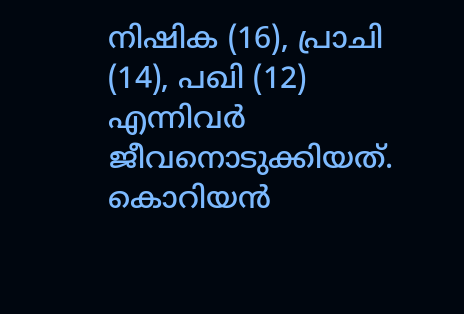നിഷിക (16), പ്രാചി (14), പഖി (12) എന്നിവർ ജീവനൊടുക്കിയത്. കൊറിയൻ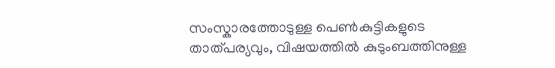സംസ്കാരത്തോടുള്ള പെണ്‍കുട്ടികളുടെ താത്പര്യവും, വിഷയത്തില്‍ കുടുംബത്തിനുള്ള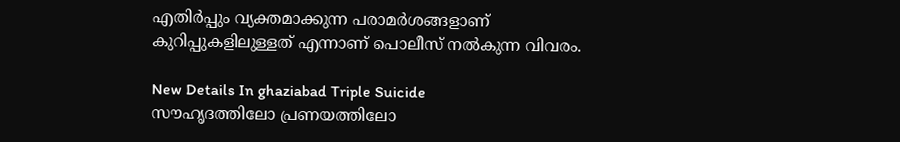എതിര്‍പ്പും വ്യക്തമാക്കുന്ന പരാമര്‍ശങ്ങളാണ് കുറിപ്പുകളിലുള്ളത് എന്നാണ് പൊലീസ് നല്‍കുന്ന വിവരം.

New Details In ghaziabad Triple Suicide
സൗഹൃദത്തിലോ പ്രണയത്തിലോ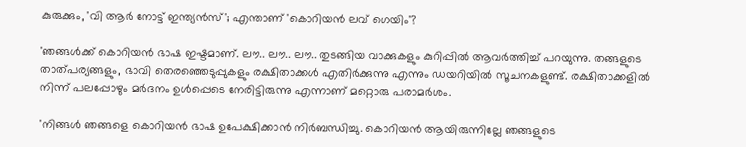കുരുക്കും, 'വി ആര്‍ നോട്ട് ഇന്ത്യന്‍സ്'; എന്താണ് 'കൊറിയന്‍ ലവ് ഗെയിം'?

'ഞങ്ങള്‍ക്ക് കൊറിയന്‍ ഭാഷ ഇഷ്ടമാണ്. ലൗ.. ലൗ.. ലൗ.. തുടങ്ങിയ വാക്കുകളും കുറിപ്പില്‍ ആവര്‍ത്തിച്ച് പറയുന്നു. തങ്ങളുടെ താത്പര്യങ്ങളും, ഭാവി തെരഞ്ഞെടുപ്പുകളും രക്ഷിതാക്കള്‍ എതിര്‍ക്കുന്നു എന്നും ഡയറിയില്‍ സൂചനകളുണ്ട്. രക്ഷിതാക്കളില്‍ നിന്ന് പലപ്പോഴും മര്‍ദനം ഉള്‍പ്പെടെ നേരിട്ടിരുന്നു എന്നാണ് മറ്റൊരു പരാമര്‍ശം.

'നിങ്ങള്‍ ഞങ്ങളെ കൊറിയന്‍ ഭാഷ ഉപേക്ഷിക്കാന്‍ നിര്‍ബന്ധിച്ചു. കൊറിയന്‍ ആയിരുന്നില്ലേ ഞങ്ങളുടെ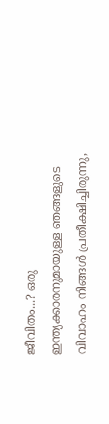ജീവിതം...? ഒരു ഇന്ത്യക്കാരനുമായുള്ള ഞങ്ങളുടെ വിവാഹം നിങ്ങള്‍ പ്രതീക്ഷിച്ചിരുന്നു,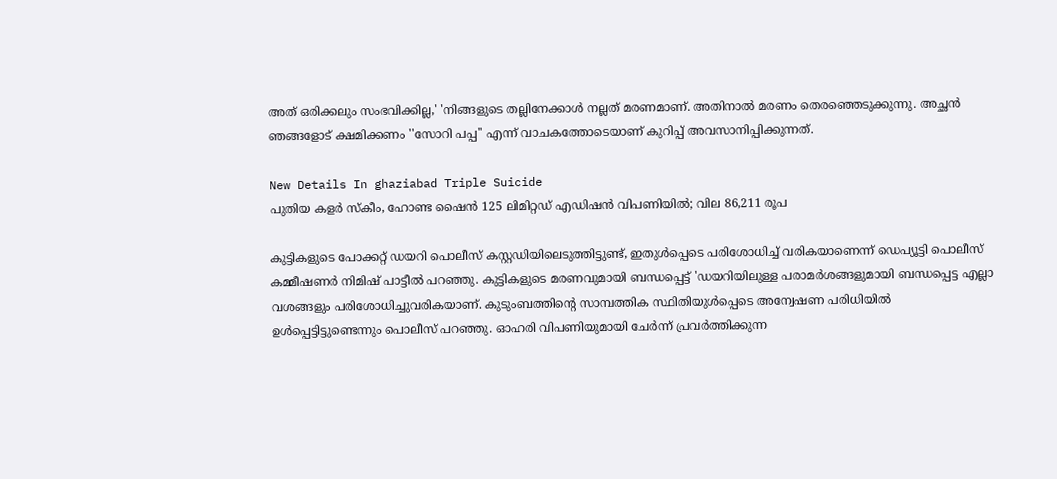അത് ഒരിക്കലും സംഭവിക്കില്ല,' 'നിങ്ങളുടെ തല്ലിനേക്കാള്‍ നല്ലത് മരണമാണ്. അതിനാല്‍ മരണം തെരഞ്ഞെടുക്കുന്നു. അച്ഛന്‍ ഞങ്ങളോട് ക്ഷമിക്കണം ''സോറി പപ്പ'' എന്ന് വാചകത്തോടെയാണ് കുറിപ്പ് അവസാനിപ്പിക്കുന്നത്.

New Details In ghaziabad Triple Suicide
പുതിയ കളര്‍ സ്‌കീം, ഹോണ്ട ഷൈന്‍ 125 ലിമിറ്റഡ് എഡിഷന്‍ വിപണിയില്‍; വില 86,211 രൂപ

കുട്ടികളുടെ പോക്കറ്റ് ഡയറി പൊലീസ് കസ്റ്റഡിയിലെടുത്തിട്ടുണ്ട്, ഇതുള്‍പ്പെടെ പരിശോധിച്ച് വരികയാണെന്ന് ഡെപ്യൂട്ടി പൊലീസ് കമ്മീഷണര്‍ നിമിഷ് പാട്ടീല്‍ പറഞ്ഞു. കുട്ടികളുടെ മരണവുമായി ബന്ധപ്പെട്ട് 'ഡയറിയിലുള്ള പരാമര്‍ശങ്ങളുമായി ബന്ധപ്പെട്ട എല്ലാ വശങ്ങളും പരിശോധിച്ചുവരികയാണ്. കുടുംബത്തിന്റെ സാമ്പത്തിക സ്ഥിതിയുള്‍പ്പെടെ അന്വേഷണ പരിധിയില്‍ ഉള്‍പ്പെട്ടിട്ടുണ്ടെന്നും പൊലീസ് പറഞ്ഞു. ഓഹരി വിപണിയുമായി ചേര്‍ന്ന് പ്രവര്‍ത്തിക്കുന്ന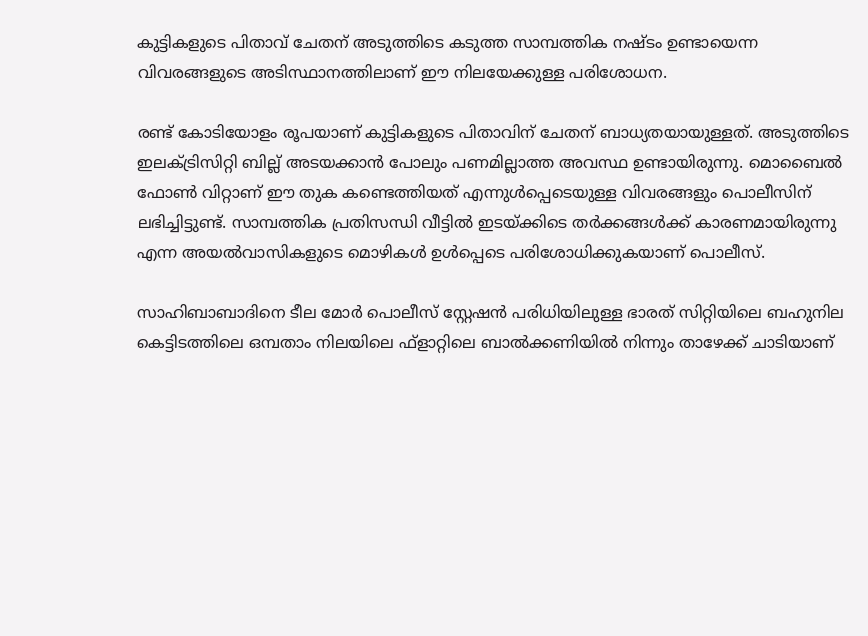കുട്ടികളുടെ പിതാവ് ചേതന് അടുത്തിടെ കടുത്ത സാമ്പത്തിക നഷ്ടം ഉണ്ടായെന്ന വിവരങ്ങളുടെ അടിസ്ഥാനത്തിലാണ് ഈ നിലയേക്കുള്ള പരിശോധന.

രണ്ട് കോടിയോളം രൂപയാണ് കുട്ടികളുടെ പിതാവിന് ചേതന് ബാധ്യതയായുള്ളത്. അടുത്തിടെ ഇലക്ട്രിസിറ്റി ബില്ല് അടയക്കാന്‍ പോലും പണമില്ലാത്ത അവസ്ഥ ഉണ്ടായിരുന്നു. മൊബൈല്‍ ഫോണ്‍ വിറ്റാണ് ഈ തുക കണ്ടെത്തിയത് എന്നുള്‍പ്പെടെയുള്ള വിവരങ്ങളും പൊലീസിന് ലഭിച്ചിട്ടുണ്ട്. സാമ്പത്തിക പ്രതിസന്ധി വീട്ടില്‍ ഇടയ്ക്കിടെ തർക്കങ്ങൾക്ക് കാരണമായിരുന്നു എന്ന അയല്‍വാസികളുടെ മൊഴികള്‍ ഉള്‍പ്പെടെ പരിശോധിക്കുകയാണ് പൊലീസ്.

സാഹിബാബാദിനെ ടീല മോര്‍ പൊലീസ് സ്റ്റേഷന്‍ പരിധിയിലുള്ള ഭാരത് സിറ്റിയിലെ ബഹുനില കെട്ടിടത്തിലെ ഒമ്പതാം നിലയിലെ ഫ്ളാറ്റിലെ ബാല്‍ക്കണിയില്‍ നിന്നും താഴേക്ക് ചാടിയാണ്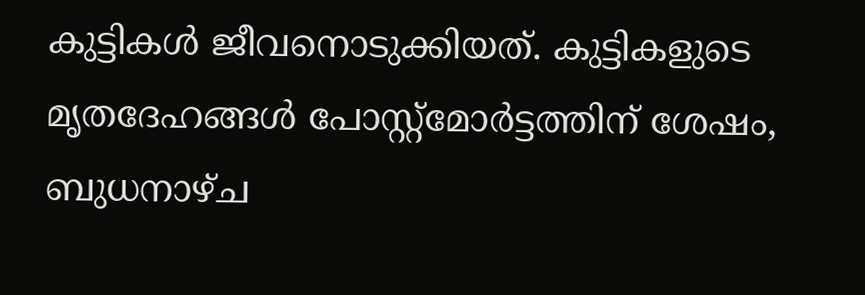കുട്ടികള്‍ ജീവനൊടുക്കിയത്. കുട്ടികളുടെ മൃതദേഹങ്ങള്‍ പോസ്റ്റ്മോര്‍ട്ടത്തിന് ശേഷം, ബുധനാഴ്ച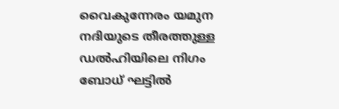വൈകുന്നേരം യമുന നദിയുടെ തീരത്തുള്ള ഡല്‍ഹിയിലെ നിഗം ബോധ് ഘട്ടില്‍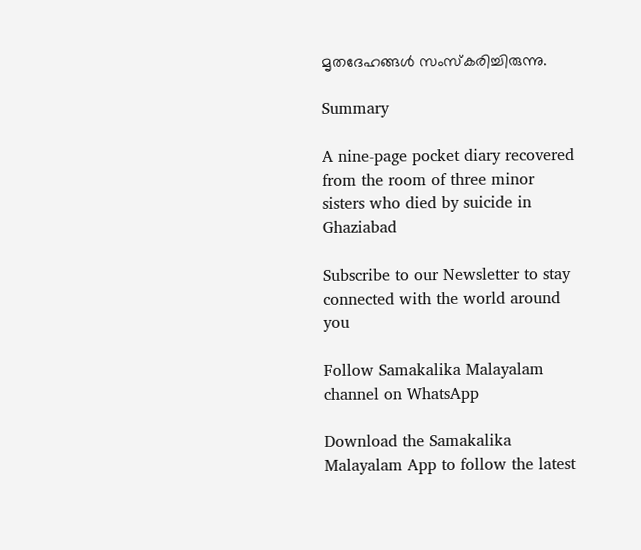മൃതദേഹങ്ങള്‍ സംസ്‌കരിച്ചിരുന്നു.

Summary

A nine-page pocket diary recovered from the room of three minor sisters who died by suicide in Ghaziabad

Subscribe to our Newsletter to stay connected with the world around you

Follow Samakalika Malayalam channel on WhatsApp

Download the Samakalika Malayalam App to follow the latest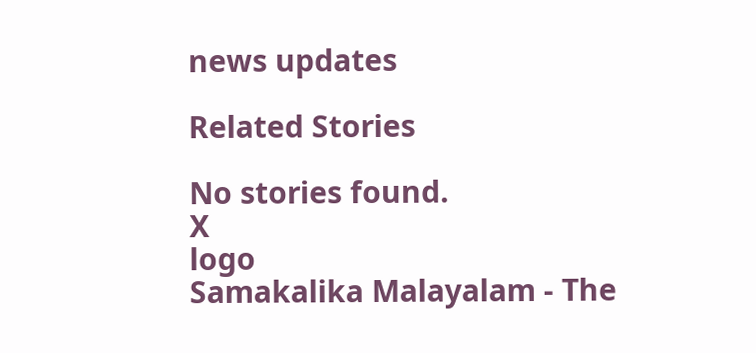news updates

Related Stories

No stories found.
X
logo
Samakalika Malayalam - The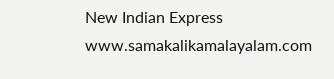New Indian Express
www.samakalikamalayalam.com